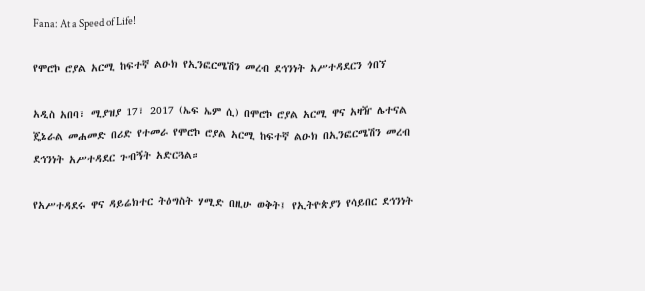Fana: At a Speed of Life!

የሞሮኮ ሮያል አርሚ ከፍተኛ ልዑክ የኢንፎርሜሽን መረብ ደኅንነት አሥተዳደርን ጎበኘ

አዲስ አበባ፣ ሚያዝያ 17፣ 2017 (ኤፍ ኤም ሲ) በሞሮኮ ሮያል አርሚ ዋና አዛዥ ሌተናል ጄኔራል መሐመድ በሪድ የተመራ የሞሮኮ ሮያል አርሚ ከፍተኛ ልዑክ በኢንፎርሜሽን መረብ ደኅንነት አሥተዳደር ጉብኝት አድርጓል።

የአሥተዳደሩ ዋና ዳይሬክተር ትዕግስት ሃሚድ በዚሁ ወቅት፤ የኢትዮጵያን የሳይበር ደኅንነት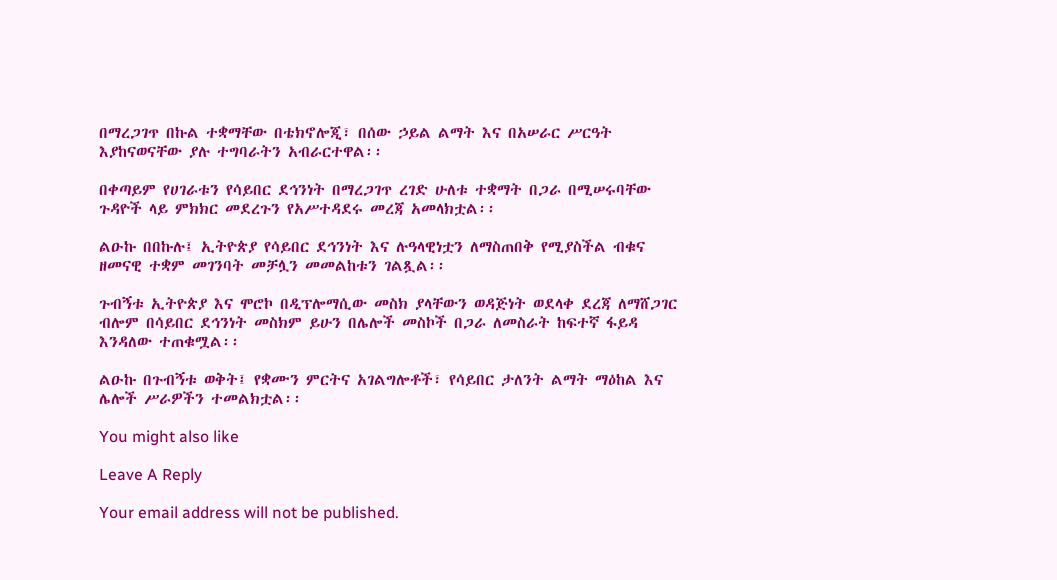በማረጋገጥ በኩል ተቋማቸው በቴክኖሎጂ፣ በሰው ኃይል ልማት እና በአሠራር ሥርዓት እያከናወናቸው ያሉ ተግባራትን አብራርተዋል፡፡

በቀጣይም የሀገራቱን የሳይበር ደኅንነት በማረጋገጥ ረገድ ሁለቱ ተቋማት በጋራ በሚሠሩባቸው ጉዳዮች ላይ ምክክር መደረጉን የአሥተዳደሩ መረጃ አመላክቷል፡፡

ልዑኩ በበኩሉ፤ ኢትዮጵያ የሳይበር ደኅንነት እና ሉዓላዊነቷን ለማስጠበቅ የሚያስችል ብቁና ዘመናዊ ተቋም መገንባት መቻሏን መመልከቱን ገልጿል፡፡

ጉብኝቱ ኢትዮጵያ እና ሞሮኮ በዲፕሎማሲው መስክ ያላቸውን ወዳጅነት ወደላቀ ደረጃ ለማሸጋገር ብሎም በሳይበር ደኅንነት መስክም ይሁን በሌሎች መስኮች በጋራ ለመስራት ከፍተኛ ፋይዳ እንዳለው ተጠቁሟል፡፡

ልዑኩ በጉብኝቱ ወቅት፤ የቋሙን ምርትና አገልግሎቶች፣ የሳይበር ታለንት ልማት ማዕከል እና ሌሎች ሥራዎችን ተመልክቷል፡፡

You might also like

Leave A Reply

Your email address will not be published.